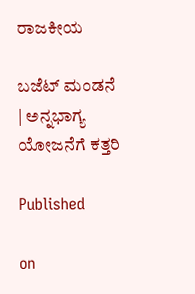ರಾಜಕೀಯ

ಬಜೆಟ್ ಮಂಡನೆ | ಅನ್ನಭಾಗ್ಯ ಯೋಜನೆಗೆ ಕತ್ತರಿ

Published

on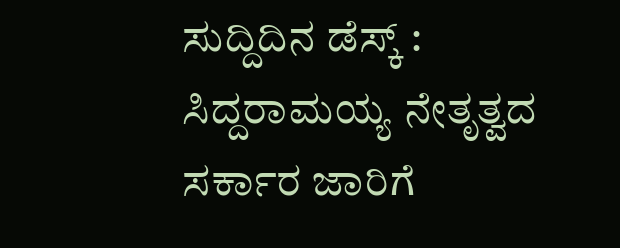ಸುದ್ದಿದಿನ ಡೆಸ್ಕ್ : ಸಿದ್ದರಾಮಯ್ಯ ನೇತೃತ್ವದ ಸರ್ಕಾರ ಜಾರಿಗೆ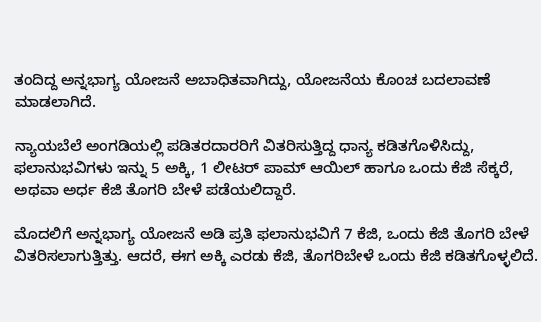ತಂದಿದ್ದ ಅನ್ನಭಾಗ್ಯ ಯೋಜನೆ ಅಬಾಧಿತವಾಗಿದ್ದು, ಯೋಜನೆಯ ಕೊಂಚ ಬದಲಾವಣೆ ಮಾಡಲಾಗಿದೆ.

ನ್ಯಾಯಬೆಲೆ ಅಂಗಡಿಯಲ್ಲಿ ಪಡಿತರದಾರರಿಗೆ ವಿತರಿಸುತ್ತಿದ್ದ ಧಾನ್ಯ ಕಡಿತಗೊಳಿಸಿದ್ದು, ಫಲಾನುಭವಿಗಳು ಇನ್ನು 5 ಅಕ್ಕಿ, 1 ಲೀಟರ್ ಪಾಮ್ ಆಯಿಲ್ ಹಾಗೂ ಒಂದು ಕೆಜಿ ಸೆಕ್ಕರೆ, ಅಥವಾ ಅರ್ಧ ಕೆಜಿ ತೊಗರಿ ಬೇಳೆ ಪಡೆಯಲಿದ್ದಾರೆ.

ಮೊದಲಿಗೆ ಅನ್ನಭಾಗ್ಯ ಯೋಜನೆ ಅಡಿ ಪ್ರತಿ ಫಲಾನುಭವಿಗೆ 7 ಕೆಜಿ, ಒಂದು ಕೆಜಿ ತೊಗರಿ ಬೇಳೆ ವಿತರಿಸಲಾಗುತ್ತಿತ್ತು. ಆದರೆ, ಈಗ ಅಕ್ಕಿ ಎರಡು ಕೆಜಿ, ತೊಗರಿಬೇಳೆ ಒಂದು ಕೆಜಿ ಕಡಿತಗೊಳ್ಳಲಿದೆ.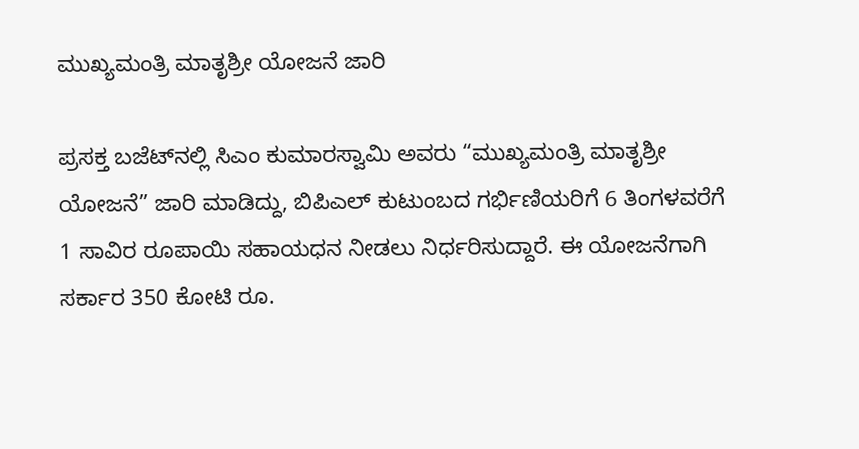ಮುಖ್ಯಮಂತ್ರಿ ಮಾತೃಶ್ರೀ ಯೋಜನೆ ಜಾರಿ

ಪ್ರಸಕ್ತ ಬಜೆಟ್‌ನಲ್ಲಿ ಸಿಎಂ ಕುಮಾರಸ್ವಾಮಿ ಅವರು “ಮುಖ್ಯಮಂತ್ರಿ ಮಾತೃಶ್ರೀ ಯೋಜನೆ” ಜಾರಿ ಮಾಡಿದ್ದು, ಬಿಪಿಎಲ್ ಕುಟುಂಬದ ಗರ್ಭಿಣಿಯರಿಗೆ 6 ತಿಂಗಳವರೆಗೆ 1 ಸಾವಿರ ರೂಪಾಯಿ ಸಹಾಯಧನ ನೀಡಲು ನಿರ್ಧರಿಸುದ್ದಾರೆ. ಈ ಯೋಜನೆಗಾಗಿ ಸರ್ಕಾರ 350 ಕೋಟಿ ರೂ.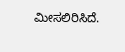ಮೀಸಲಿರಿಸಿದೆ.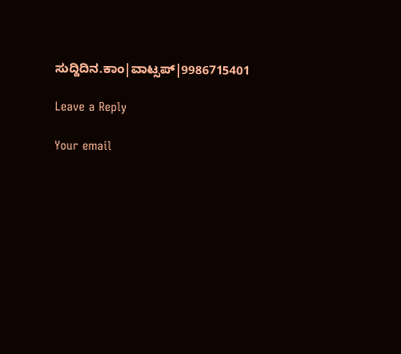ಸುದ್ದಿದಿನ.ಕಾಂ|ವಾಟ್ಸಪ್|9986715401

Leave a Reply

Your email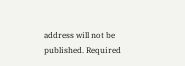address will not be published. Required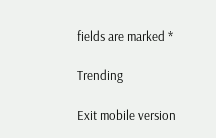fields are marked *

Trending

Exit mobile version